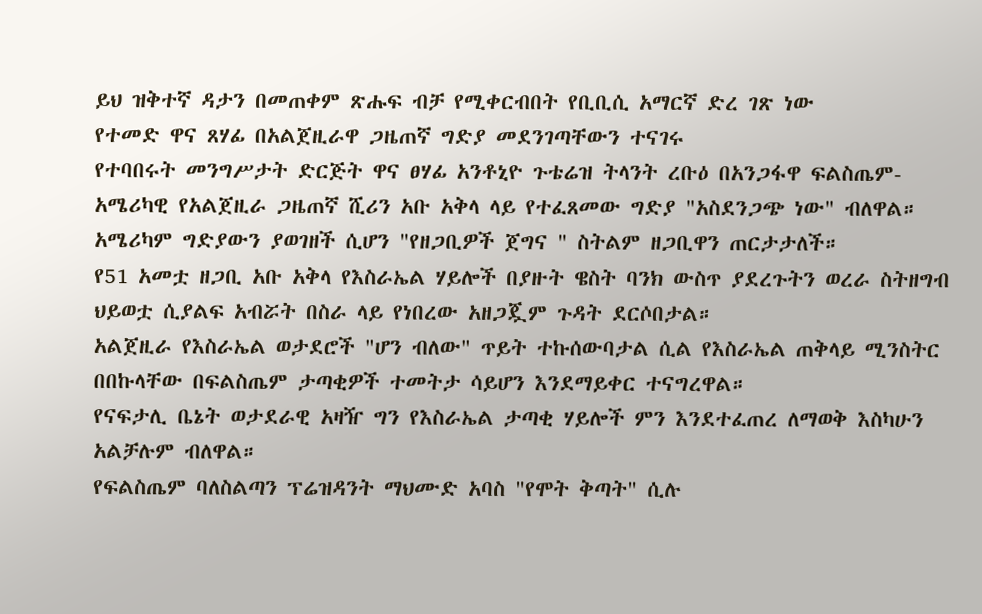ይህ ዝቅተኛ ዳታን በመጠቀም ጽሑፍ ብቻ የሚቀርብበት የቢቢሲ አማርኛ ድረ ገጽ ነው
የተመድ ዋና ጸሃፊ በአልጀዚራዋ ጋዜጠኛ ግድያ መደንገጣቸውን ተናገሩ
የተባበሩት መንግሥታት ድርጅት ዋና ፀሃፊ አንቶኒዮ ጉቴሬዝ ትላንት ረቡዕ በአንጋፋዋ ፍልስጤም-አሜሪካዊ የአልጀዚራ ጋዜጠኛ ሺሪን አቡ አቅላ ላይ የተፈጸመው ግድያ "አስደንጋጭ ነው" ብለዋል።
አሜሪካም ግድያውን ያወገዘች ሲሆን "የዘጋቢዎች ጀግና " ስትልም ዘጋቢዋን ጠርታታለች።
የ51 አመቷ ዘጋቢ አቡ አቅላ የእስራኤል ሃይሎች በያዙት ዌስት ባንክ ውስጥ ያደረጉትን ወረራ ስትዘግብ ህይወቷ ሲያልፍ አብሯት በስራ ላይ የነበረው አዘጋጇም ጉዳት ደርሶበታል።
አልጀዚራ የእስራኤል ወታደሮች "ሆን ብለው" ጥይት ተኩሰውባታል ሲል የእስራኤል ጠቅላይ ሚንስትር በበኩላቸው በፍልስጤም ታጣቂዎች ተመትታ ሳይሆን እንደማይቀር ተናግረዋል።
የናፍታሊ ቤኔት ወታደራዊ አዛዥ ግን የእስራኤል ታጣቂ ሃይሎች ምን እንደተፈጠረ ለማወቅ እስካሁን አልቻሉም ብለዋል።
የፍልስጤም ባለስልጣን ፕሬዝዳንት ማህሙድ አባስ "የሞት ቅጣት" ሲሉ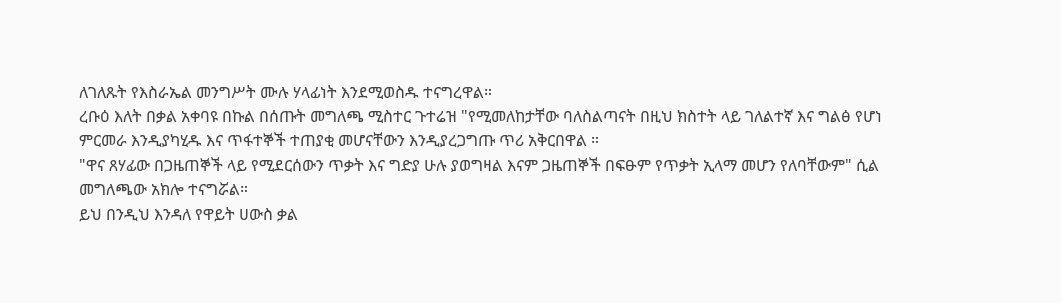ለገለጹት የእስራኤል መንግሥት ሙሉ ሃላፊነት እንደሚወስዱ ተናግረዋል።
ረቡዕ እለት በቃል አቀባዩ በኩል በሰጡት መግለጫ ሚስተር ጉተሬዝ "የሚመለከታቸው ባለስልጣናት በዚህ ክስተት ላይ ገለልተኛ እና ግልፅ የሆነ ምርመራ እንዲያካሂዱ እና ጥፋተኞች ተጠያቂ መሆናቸውን እንዲያረጋግጡ ጥሪ አቅርበዋል ።
"ዋና ጸሃፊው በጋዜጠኞች ላይ የሚደርሰውን ጥቃት እና ግድያ ሁሉ ያወግዛል እናም ጋዜጠኞች በፍፁም የጥቃት ኢላማ መሆን የለባቸውም" ሲል መግለጫው አክሎ ተናግሯል።
ይህ በንዲህ እንዳለ የዋይት ሀውስ ቃል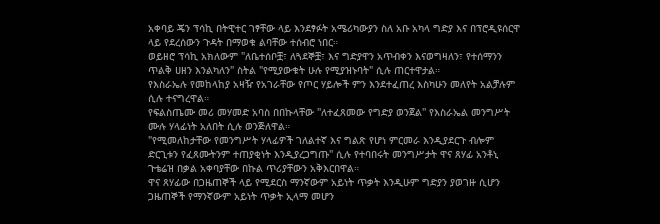አቀባይ ጄን ፕሳኪ በትዊተር ገፃቸው ላይ እንደፃፉት አሜሪካውያን ስለ አቡ አካላ ግድያ እና በፕሮዲዩሰርዋ ላይ የደረሰውን ጉዳት በማወቁ ልባቸው ተሰብሮ ነበር።
ወይዘሮ ፕሳኪ አክለውም "ለቤተሰቦቿ፣ ለጓደኞቿ፣ እና ግድያዋን አጥብቀን እናወግዛለን፣ የተሰማንን ጥልቅ ሀዘን እንልካለን" ስትል "የሚያውቁት ሁሉ የሚያዝኑባት" ሲሉ ጠርተዋታል።
የእስራኤሉ የመከላከያ አዛዥ የአገራቸው የጦር ሃይሎች ምን እንደተፈጠረ እስካሁን መለየት አልቻሉም ሲሉ ተናግረዋል።
የፍልስጤሙ መሪ መሃመድ አባስ በበኩላቸው ''ለተፈጸመው የግድያ ወንጀል'' የእስራኤል መንግሥት ሙሉ ሃላፊነት አለበት ሲሉ ወንጅለዋል።
"የሚመለከታቸው የመንግሥት ሃላፊዎች ገለልተኛ እና ግልጽ የሆነ ምርመራ እንዲያደርጉ ብሎም ድርጊቱን የፈጸሙትንም ተጠያቂነት እንዲያረጋግጡ'' ሲሉ የተባበሩት መንግሥታት ዋና ጸሃፊ አንቶኒ ጉቴሬዝ በቃል አቀባያቸው በኩል ጥሪያቸውን አቅእርበዋል።
ዋና ጸሃፊው በጋዜጠኞች ላይ የሚደርስ ማንኛውም አይነት ጥቃት እንዲሁም ግድያን ያወገዙ ሲሆን ጋዜጠኞች የማንኛውም አይነት ጥቃት ኢላማ መሆን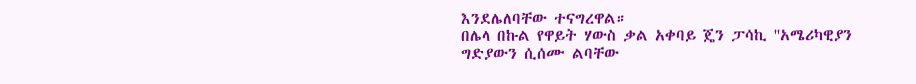እንደሌለባቸው ተናግረዋል።
በሌላ በኩል የዋይት ሃውስ ቃል አቀባይ ጄን ፓሳኪ ''አሜሪካዊያን ግድያውን ሲሰሙ ልባቸው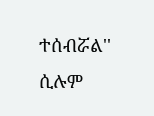ተሰብሯል'' ሲሉም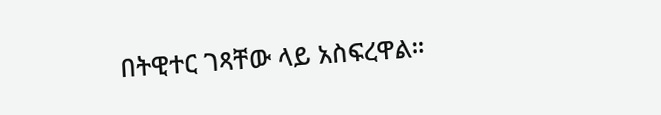በትዊተር ገጻቸው ላይ አስፍረዋል።